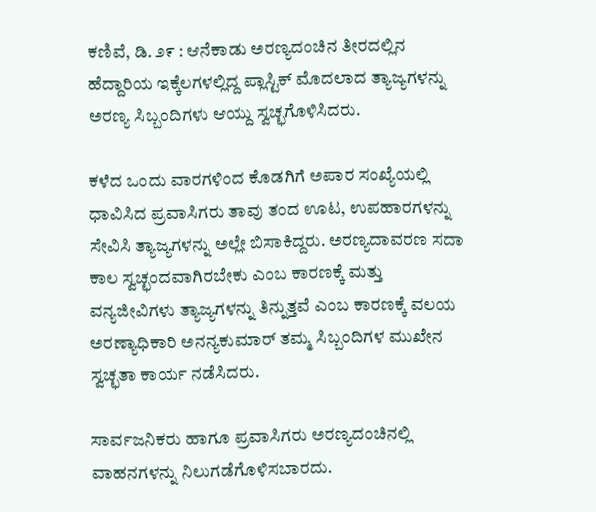ಕಣಿವೆ, ಡಿ. ೨೯ : ಆನೆಕಾಡು ಅರಣ್ಯದಂಚಿನ ತೀರದಲ್ಲಿನ ಹೆದ್ದಾರಿಯ ಇಕ್ಕೆಲಗಳಲ್ಲಿದ್ದ ಪ್ಲಾಸ್ಟಿಕ್ ಮೊದಲಾದ ತ್ಯಾಜ್ಯಗಳನ್ನು ಅರಣ್ಯ ಸಿಬ್ಬಂದಿಗಳು ಆಯ್ದು ಸ್ವಚ್ಛಗೊಳಿಸಿದರು.

ಕಳೆದ ಒಂದು ವಾರಗಳಿಂದ ಕೊಡಗಿಗೆ ಅಪಾರ ಸಂಖ್ಯೆಯಲ್ಲಿ ಧಾವಿಸಿದ ಪ್ರವಾಸಿಗರು ತಾವು ತಂದ ಊಟ, ಉಪಹಾರಗಳನ್ನು ಸೇವಿಸಿ ತ್ಯಾಜ್ಯಗಳನ್ನು ಅಲ್ಲೇ ಬಿಸಾಕಿದ್ದರು. ಅರಣ್ಯದಾವರಣ ಸದಾ ಕಾಲ ಸ್ವಚ್ಛಂದವಾಗಿರಬೇಕು ಎಂಬ ಕಾರಣಕ್ಕೆ ಮತ್ತು ವನ್ಯಜೀವಿಗಳು ತ್ಯಾಜ್ಯಗಳನ್ನು ತಿನ್ನುತ್ತವೆ ಎಂಬ ಕಾರಣಕ್ಕೆ ವಲಯ ಅರಣ್ಯಾಧಿಕಾರಿ ಅನನ್ಯಕುಮಾರ್ ತಮ್ಮ ಸಿಬ್ಬಂದಿಗಳ ಮುಖೇನ ಸ್ವಚ್ಛತಾ ಕಾರ್ಯ ನಡೆಸಿದರು.

ಸಾರ್ವಜನಿಕರು ಹಾಗೂ ಪ್ರವಾಸಿಗರು ಅರಣ್ಯದಂಚಿನಲ್ಲಿ ವಾಹನಗಳನ್ನು ನಿಲುಗಡೆಗೊಳಿಸಬಾರದು.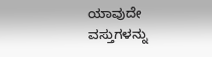ಯಾವುದೇ ವಸ್ತುಗಳನ್ನು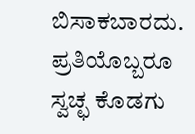ಬಿಸಾಕಬಾರದು. ಪ್ರತಿಯೊಬ್ಬರೂ ಸ್ವಚ್ಛ ಕೊಡಗು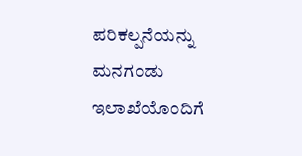ಪರಿಕಲ್ಪನೆಯನ್ನು ಮನಗಂಡು ಇಲಾಖೆಯೊಂದಿಗೆ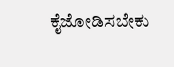ಕೈಜೋಡಿಸಬೇಕು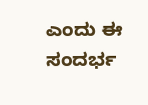ಎಂದು ಈ ಸಂದರ್ಭ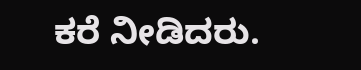ಕರೆ ನೀಡಿದರು.